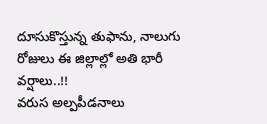దూసుకొస్తున్న తుఫాను, నాలుగు రోజులు ఈ జిల్లాల్లో అతి భారీ వర్షాలు..!!
వరుస అల్పపీడనాలు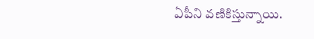ఏపీని వణికిస్తున్నాయి.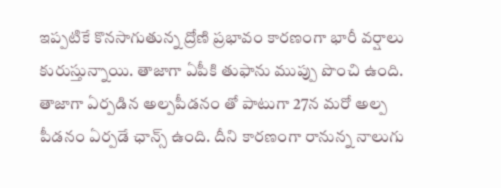ఇప్పటికే కొనసాగుతున్న ద్రోణి ప్రభావం కారణంగా భారీ వర్షాలు కురుస్తున్నాయి. తాజాగా ఏపీకి తుఫాను ముప్పు పొంచి ఉంది. తాజాగా ఏర్పడిన అల్పపీడనం తో పాటుగా 27న మరో అల్ప పీడనం ఏర్పడే ఛాన్స్ ఉంది. దీని కారణంగా రానున్న నాలుగు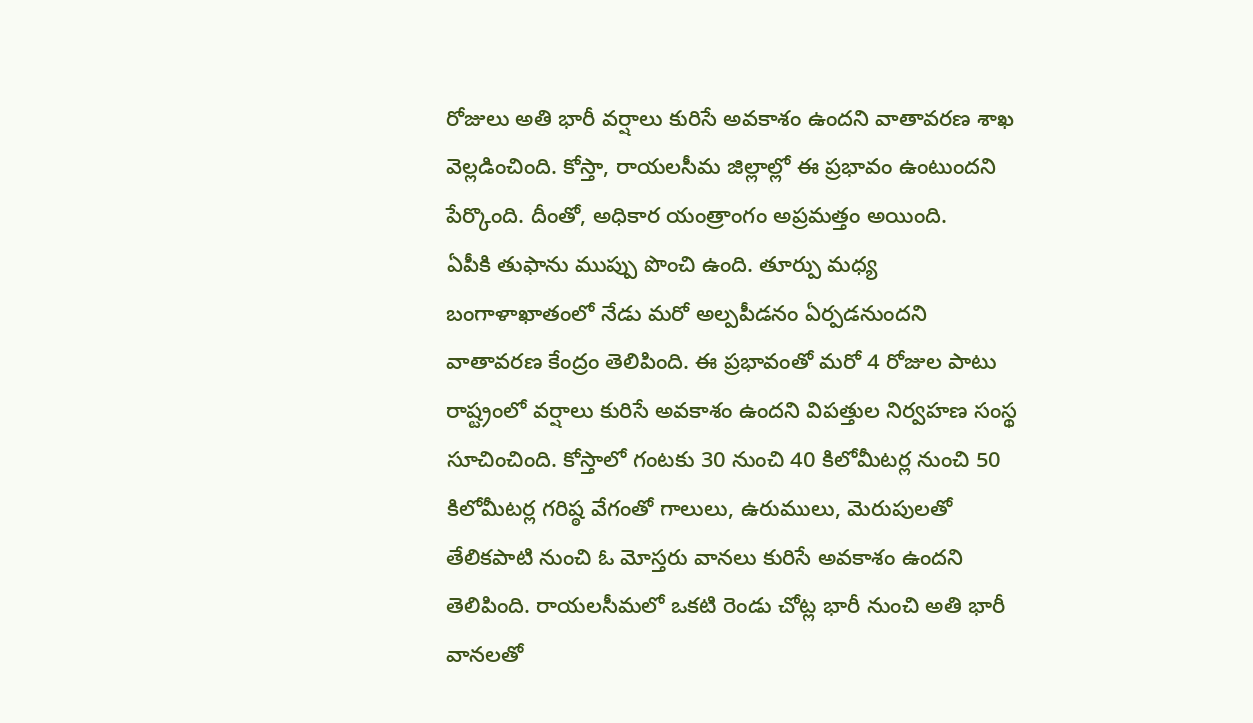రోజులు అతి భారీ వర్షాలు కురిసే అవకాశం ఉందని వాతావరణ శాఖ వెల్లడించింది. కోస్తా, రాయలసీమ జిల్లాల్లో ఈ ప్రభావం ఉంటుందని పేర్కొంది. దీంతో, అధికార యంత్రాంగం అప్రమత్తం అయింది.
ఏపీకి తుఫాను ముప్పు పొంచి ఉంది. తూర్పు మధ్య బంగాళాఖాతంలో నేడు మరో అల్పపీడనం ఏర్పడనుందని వాతావరణ కేంద్రం తెలిపింది. ఈ ప్రభావంతో మరో 4 రోజుల పాటు రాష్ట్రంలో వర్షాలు కురిసే అవకాశం ఉందని విపత్తుల నిర్వహణ సంస్థ సూచించింది. కోస్తాలో గంటకు 30 నుంచి 40 కిలోమీటర్ల నుంచి 50 కిలోమీటర్ల గరిష్ఠ వేగంతో గాలులు, ఉరుములు, మెరుపులతో తేలికపాటి నుంచి ఓ మోస్తరు వానలు కురిసే అవకాశం ఉందని తెలిపింది. రాయలసీమలో ఒకటి రెండు చోట్ల భారీ నుంచి అతి భారీ వానలతో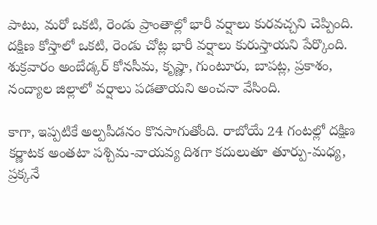పాటు, మరో ఒకటి, రెండు ప్రాంతాల్లో భారీ వర్షాలు కురవచ్చని చెప్పింది. దక్షిణ కోస్తాలో ఒకటి, రెండు చోట్ల భారీ వర్షాలు కురుస్తాయని పేర్కొంది. శుక్రవారం అంబేడ్కర్ కోనసీమ, కృష్ణా, గుంటూరు, బాపట్ల, ప్రకాశం, నంద్యాల జిల్లాలో వర్షాలు పడతాయని అంచనా వేసింది.

కాగా, ఇప్పటికే అల్పపీడనం కొనసాగుతోంది. రాబోయే 24 గంటల్లో దక్షిణ కర్ణాటక అంతటా పశ్చిమ-వాయవ్య దిశగా కదులుతూ తూర్పు-మధ్య, ప్రక్కనే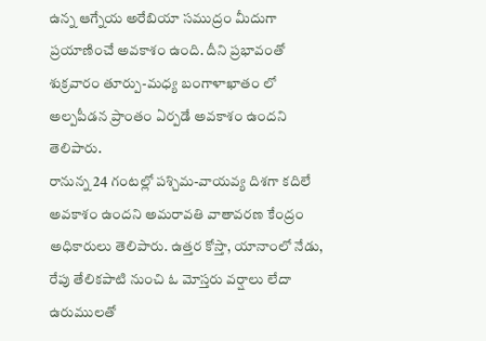ఉన్న ఆగ్నేయ అరేబియా సముద్రం మీదుగా ప్రయాణించే అవకాశం ఉంది. దీని ప్రభావంతో శుక్రవారం తూర్పు-మధ్య బంగాళాఖాతం లో అల్పపీడన ప్రాంతం ఏర్పడే అవకాశం ఉందని తెలిపారు.
రానున్న 24 గంటల్లో పశ్చిమ-వాయవ్య దిశగా కదిలే అవకాశం ఉందని అమరావతి వాతావరణ కేంద్రం అధికారులు తెలిపారు. ఉత్తర కోస్తా, యానాంలో నేడు, రేపు తేలికపాటి నుంచి ఓ మోస్తరు వర్షాలు లేదా ఉరుములతో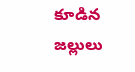కూడిన జల్లులు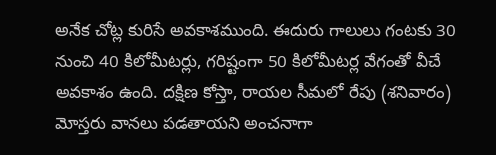అనేక చోట్ల కురిసే అవకాశముంది. ఈదురు గాలులు గంటకు 30 నుంచి 40 కిలోమీటర్లు, గరిష్టంగా 50 కిలోమీటర్ల వేగంతో వీచే అవకాశం ఉంది. దక్షిణ కోస్తా, రాయల సీమలో రేపు (శనివారం) మోస్తరు వానలు పడతాయని అంచనాగా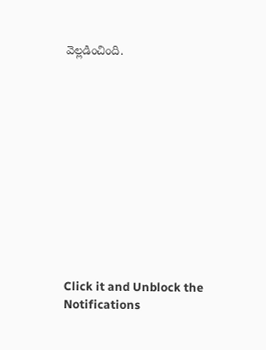వెల్లడించింది.












Click it and Unblock the Notifications